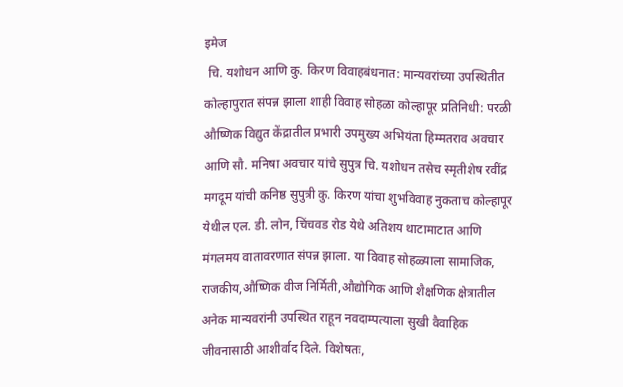इमेज
 चि. यशोधन आणि कु. किरण विवाहबंधनात: मान्यवरांच्या उपस्थितीत कोल्हापुरात संपन्न झाला शाही विवाह सोहळा कोल्हापूर प्रतिनिधी: परळी औष्णिक विद्युत केंद्रातील प्रभारी उपमुख्य अभियंता हिम्मतराव अवचार आणि सौ. मनिषा अवचार यांचे सुपुत्र चि. यशोधन तसेच स्मृतीशेष रवींद्र मगदूम यांची कनिष्ठ सुपुत्री कु. किरण यांचा शुभविवाह नुकताच कोल्हापूर येथील एल. डी. लोन, चिंचवड रोड येथे अतिशय थाटामाटात आणि मंगलमय वातावरणात संपन्न झाला. या विवाह सोहळ्याला सामाजिक, राजकीय,औष्णिक वीज निर्मिती,औद्योगिक आणि शैक्षणिक क्षेत्रातील अनेक मान्यवरांनी उपस्थित राहून नवदाम्पत्याला सुखी वैवाहिक जीवनासाठी आशीर्वाद दिले. विशेषतः,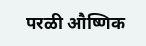परळी औष्णिक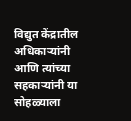विद्युत केंद्रातील अधिकाऱ्यांनी आणि त्यांच्या सहकाऱ्यांनी या सोहळ्याला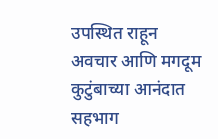उपस्थित राहून अवचार आणि मगदूम कुटुंबाच्या आनंदात सहभाग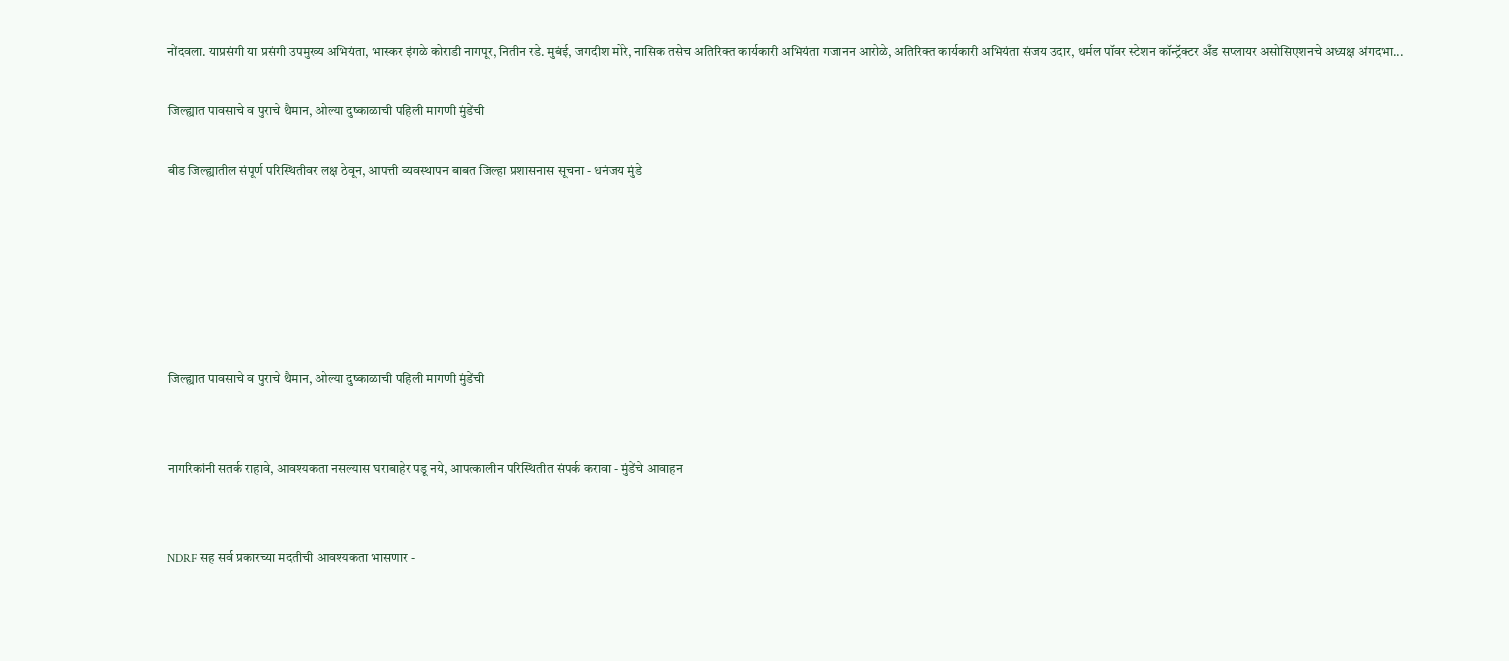नोंदवला. याप्रसंगी या प्रसंगी उपमुख्य अभियंता, भास्कर इंगळे कोराडी नागपूर, नितीन रडे. मुबंई, जगदीश मोरे, नासिक तसेच अतिरिक्त कार्यकारी अभियंता गजानन आरोळे, अतिरिक्त कार्यकारी अभियंता संजय उदार, थर्मल पॉवर स्टेशन कॉन्ट्रॅक्टर अँड सप्लायर असोसिएशनचे अध्यक्ष अंगदभा...

जिल्ह्यात पावसाचे व पुराचे थैमान, ओल्या दुष्काळाची पहिली मागणी मुंडेंची

बीड जिल्ह्यातील संपूर्ण परिस्थितीवर लक्ष ठेवून, आपत्ती व्यवस्थापन बाबत जिल्हा प्रशासनास सूचना - धनंजय मुंडे






जिल्ह्यात पावसाचे व पुराचे थैमान, ओल्या दुष्काळाची पहिली मागणी मुंडेंची


नागरिकांनी सतर्क राहावे, आवश्यकता नसल्यास घराबाहेर पडू नये, आपत्कालीन परिस्थितीत संपर्क करावा - मुंडेंचे आवाहन


NDRF सह सर्व प्रकारच्या मदतीची आवश्यकता भासणार -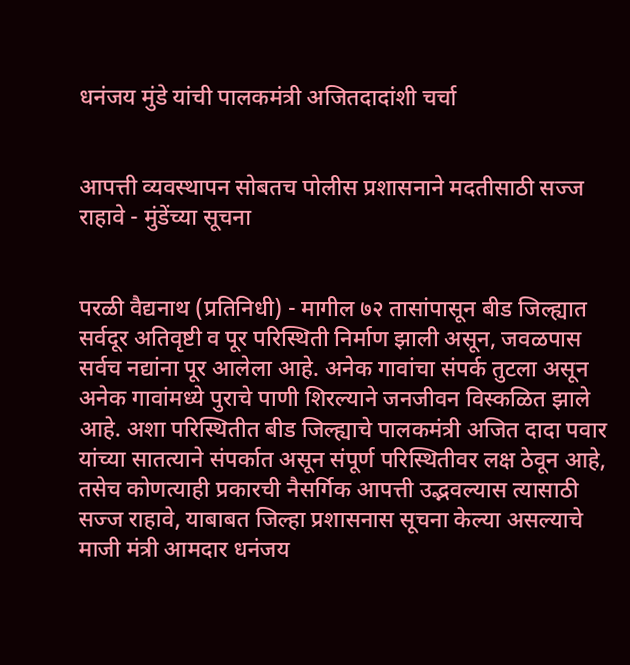धनंजय मुंडे यांची पालकमंत्री अजितदादांशी चर्चा


आपत्ती व्यवस्थापन सोबतच पोलीस प्रशासनाने मदतीसाठी सज्ज राहावे - मुंडेंच्या सूचना


परळी वैद्यनाथ (प्रतिनिधी) - मागील ७२ तासांपासून बीड जिल्ह्यात सर्वदूर अतिवृष्टी व पूर परिस्थिती निर्माण झाली असून, जवळपास सर्वच नद्यांना पूर आलेला आहे. अनेक गावांचा संपर्क तुटला असून अनेक गावांमध्ये पुराचे पाणी शिरल्याने जनजीवन विस्कळित झाले आहे. अशा परिस्थितीत बीड जिल्ह्याचे पालकमंत्री अजित दादा पवार यांच्या सातत्याने संपर्कात असून संपूर्ण परिस्थितीवर लक्ष ठेवून आहे, तसेच कोणत्याही प्रकारची नैसर्गिक आपत्ती उद्भवल्यास त्यासाठी सज्ज राहावे, याबाबत जिल्हा प्रशासनास सूचना केल्या असल्याचे माजी मंत्री आमदार धनंजय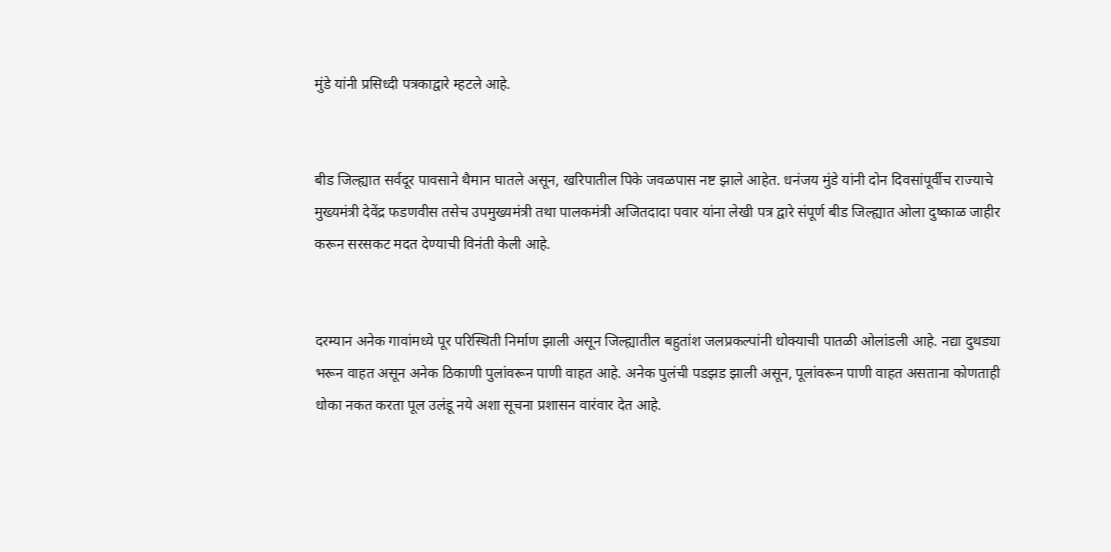मुंडे यांनी प्रसिध्दी पत्रकाद्वारे म्हटले आहे.


बीड जिल्ह्यात सर्वदूर पावसाने थैमान घातले असून, खरिपातील पिके जवळपास नष्ट झाले आहेत. धनंजय मुंडे यांनी दोन दिवसांपूर्वीच राज्याचे मुख्यमंत्री देवेंद्र फडणवीस तसेच उपमुख्यमंत्री तथा पालकमंत्री अजितदादा पवार यांना लेखी पत्र द्वारे संपूर्ण बीड जिल्ह्यात ओला दुष्काळ जाहीर करून सरसकट मदत देण्याची विनंती केली आहे.


दरम्यान अनेक गावांमध्ये पूर परिस्थिती निर्माण झाली असून जिल्ह्यातील बहुतांश जलप्रकल्पांनी धोक्याची पातळी ओलांडली आहे. नद्या दुथड्या भरून वाहत असून अनेक ठिकाणी पुलांवरून पाणी वाहत आहे. अनेक पुलंची पडझड झाली असून, पूलांवरून पाणी वाहत असताना कोणताही धोका नकत करता पूल उलंडू नये अशा सूचना प्रशासन वारंवार देत आहे.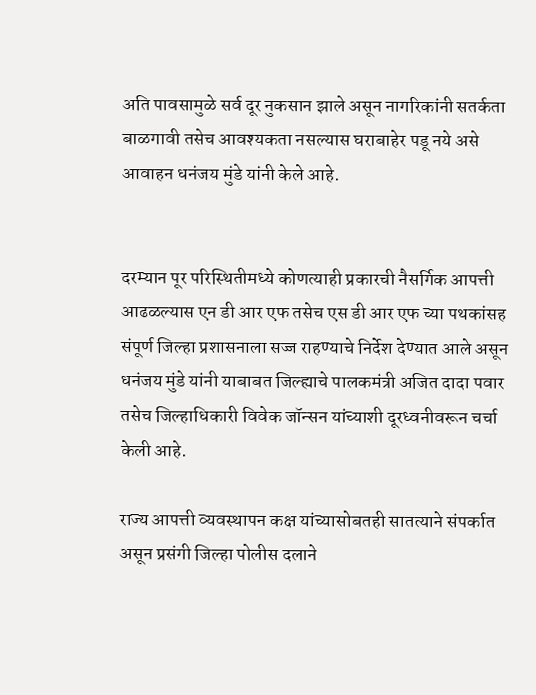अति पावसामुळे सर्व दूर नुकसान झाले असून नागरिकांनी सतर्कता बाळगावी तसेच आवश्यकता नसल्यास घराबाहेर पडू नये असे आवाहन धनंजय मुंडे यांनी केले आहे.


दरम्यान पूर परिस्थितीमध्ये कोणत्याही प्रकारची नैसर्गिक आपत्ती आढळल्यास एन डी आर एफ तसेच एस डी आर एफ च्या पथकांसह संपूर्ण जिल्हा प्रशासनाला सज्ज राहण्याचे निर्देश देण्यात आले असून धनंजय मुंडे यांनी याबाबत जिल्ह्याचे पालकमंत्री अजित दादा पवार तसेच जिल्हाधिकारी विवेक जॉन्सन यांच्याशी दूरध्वनीवरून चर्चा केली आहे.

राज्य आपत्ती व्यवस्थापन कक्ष यांच्यासोबतही सातत्याने संपर्कात असून प्रसंगी जिल्हा पोलीस दलाने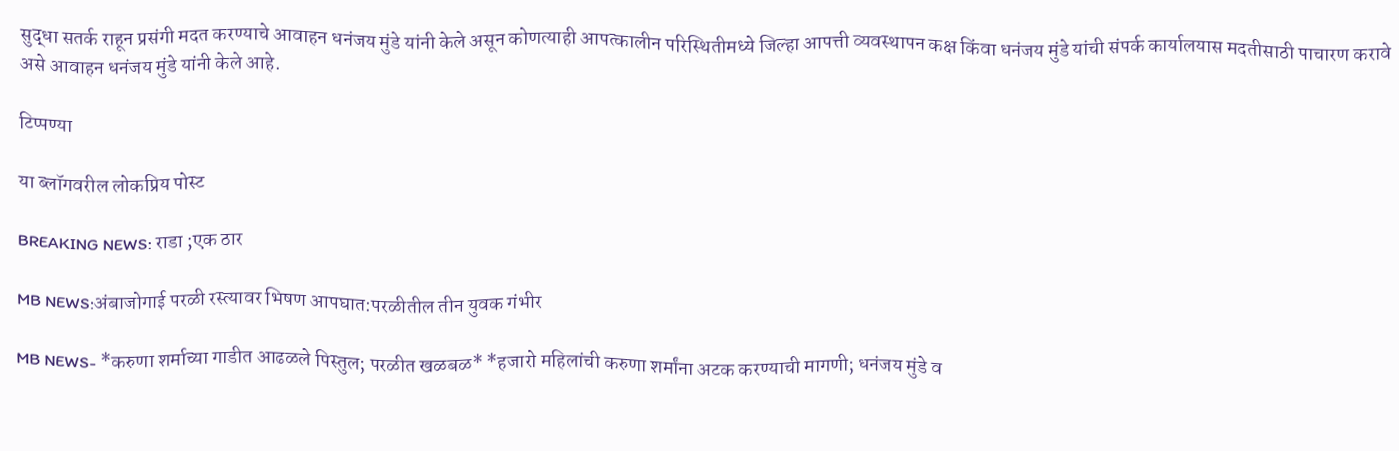सुद्धा सतर्क राहून प्रसंगी मदत करण्याचे आवाहन धनंजय मुंडे यांनी केले असून कोणत्याही आपत्कालीन परिस्थितीमध्ये जिल्हा आपत्ती व्यवस्थापन कक्ष किंवा धनंजय मुंडे यांची संपर्क कार्यालयास मदतीसाठी पाचारण करावे असे आवाहन धनंजय मुंडे यांनी केले आहे.

टिप्पण्या

या ब्लॉगवरील लोकप्रिय पोस्ट

BREAKING NEWS: राडा ;एक ठार

MB NEWS:अंबाजोगाई परळी रस्त्यावर भिषण आपघात:परळीतील तीन युवक गंभीर

MB NEWS- *करुणा शर्माच्या गाडीत आढळले पिस्तुल; परळीत खळबळ* *हजारो महिलांची करुणा शर्मांना अटक करण्याची मागणी; धनंजय मुंडे व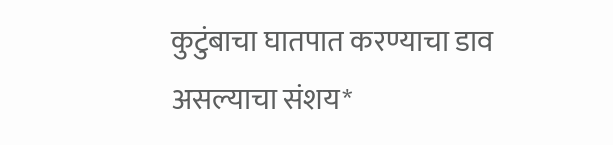कुटुंबाचा घातपात करण्याचा डाव असल्याचा संशय*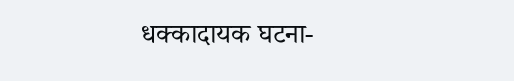धक्कादायक घटना-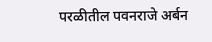परळीतील पवनराजे अर्बन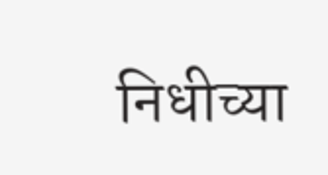निधीच्या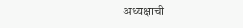अध्यक्षाची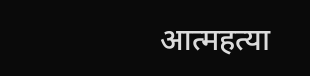आत्महत्या